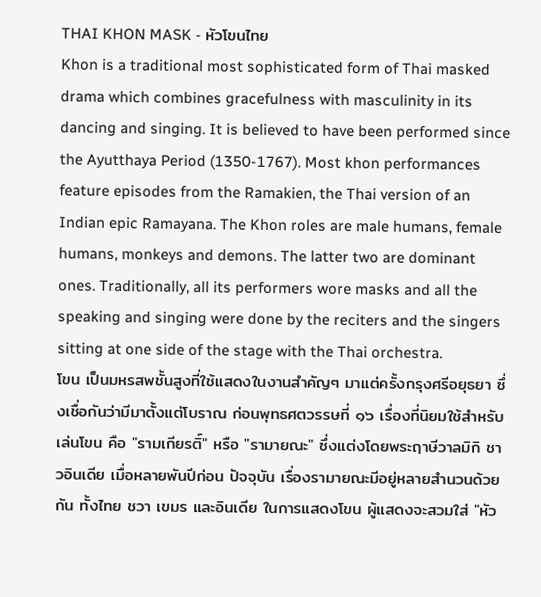THAI KHON MASK - หัวโขนไทย
Khon is a traditional most sophisticated form of Thai masked drama which combines gracefulness with masculinity in its dancing and singing. It is believed to have been performed since the Ayutthaya Period (1350-1767). Most khon performances feature episodes from the Ramakien, the Thai version of an Indian epic Ramayana. The Khon roles are male humans, female humans, monkeys and demons. The latter two are dominant ones. Traditionally, all its performers wore masks and all the speaking and singing were done by the reciters and the singers sitting at one side of the stage with the Thai orchestra.
โขน เป็นมหรสพชั้นสูงที่ใช้แสดงในงานสำคัญๆ มาแต่ครั้งกรุงศรีอยุธยา ซึ่งเชื่อกันว่ามีมาตั้งแต่โบราณ ก่อนพุทธศตวรรษที่ ๑๖ เรื่องที่นิยมใช้สำหรับเล่นโขน คือ "รามเกียรติ์" หรือ "รามายณะ" ซึ่งแต่งโดยพระฤาษีวาลมิกิ ชาวอินเดีย เมื่อหลายพันปีก่อน ปัจจุบัน เรื่องรามายณะมีอยู่หลายสำนวนด้วยกัน ทั้งไทย ชวา เขมร และอินเดีย ในการแสดงโขน ผู้แสดงจะสวมใส่ "หัว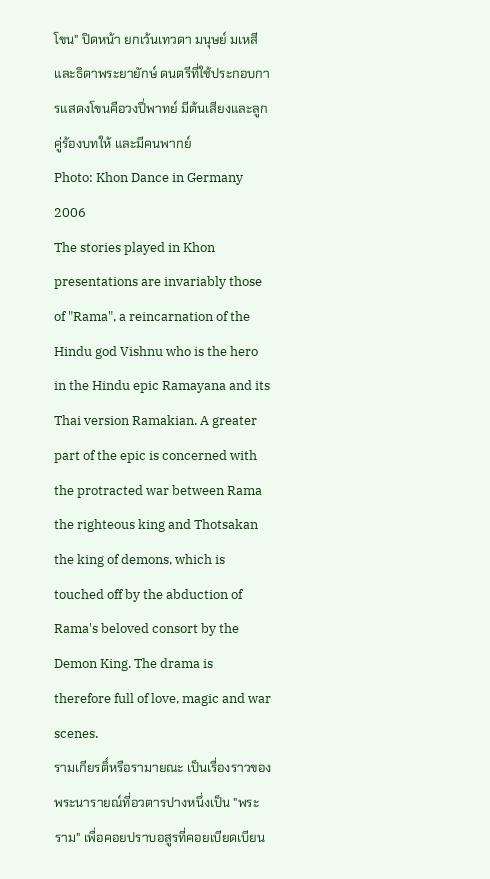โขน" ปิดหน้า ยกเว้นเทวดา มนุษย์ มเหสี และธิดาพระยายักษ์ ดนตรีที่ใช้ประกอบการแสดงโขนคือวงปี่พาทย์ มีต้นเสียงและลูกคู่ร้องบทให้ และมีคนพากย์
Photo: Khon Dance in Germany 2006
The stories played in Khon presentations are invariably those of "Rama", a reincarnation of the Hindu god Vishnu who is the hero in the Hindu epic Ramayana and its Thai version Ramakian. A greater part of the epic is concerned with the protracted war between Rama the righteous king and Thotsakan the king of demons, which is touched off by the abduction of Rama's beloved consort by the Demon King. The drama is therefore full of love, magic and war scenes.
รามเกียรติ์หรือรามายณะ เป็นเรื่องราวของพระนารายณ์ที่อวตารปางหนึ่งเป็น "พระราม" เพื่อคอยปราบอสูรที่คอยเบียดเบียน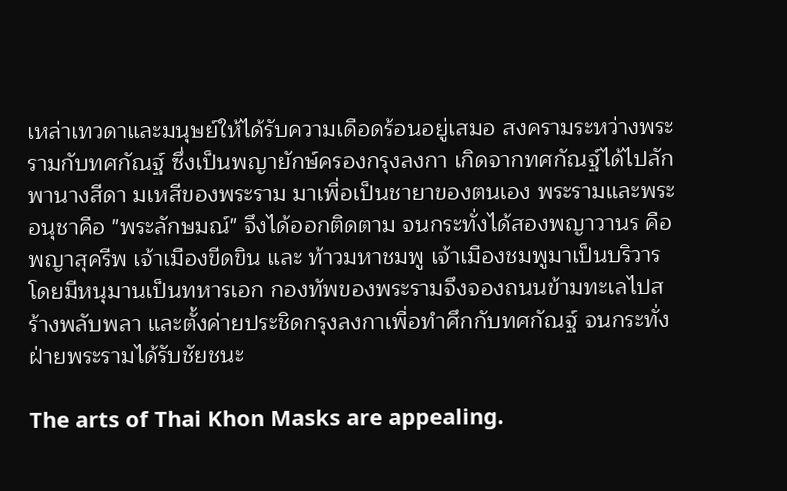เหล่าเทวดาและมนุษย์ให้ได้รับความเดือดร้อนอยู่เสมอ สงครามระหว่างพระรามกับทศกัณฐ์ ซึ่งเป็นพญายักษ์ครองกรุงลงกา เกิดจากทศกัณฐ์ได้ไปลักพานางสีดา มเหสีของพระราม มาเพื่อเป็นชายาของตนเอง พระรามและพระอนุชาคือ "พระลักษมณ์" จึงได้ออกติดตาม จนกระทั่งได้สองพญาวานร คือ พญาสุครีพ เจ้าเมืองขีดขิน และ ท้าวมหาชมพู เจ้าเมืองชมพูมาเป็นบริวาร โดยมีหนุมานเป็นทหารเอก กองทัพของพระรามจึงจองถนนข้ามทะเลไปสร้างพลับพลา และตั้งค่ายประชิดกรุงลงกาเพื่อทำศึกกับทศกัณฐ์ จนกระทั่งฝ่ายพระรามได้รับชัยชนะ

The arts of Thai Khon Masks are appealing.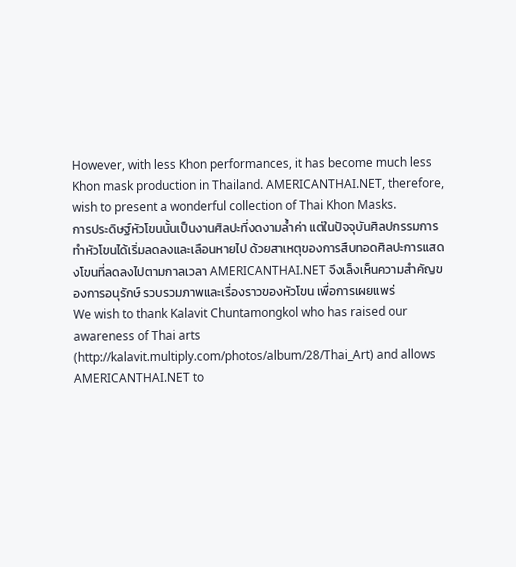However, with less Khon performances, it has become much less Khon mask production in Thailand. AMERICANTHAI.NET, therefore, wish to present a wonderful collection of Thai Khon Masks.
การประดิษฐ์หัวโขนนั้นเป็นงานศิลปะที่งดงามล้ำค่า แต่ในปัจจุบันศิลปกรรมการทำหัวโขนได้เริ่มลดลงและเลือนหายไป ด้วยสาเหตุของการสืบทอดศิลปะการแสดงโขนที่ลดลงไปตามกาลเวลา AMERICANTHAI.NET จึงเล็งเห็นความสำคัญของการอนุรักษ์ รวบรวมภาพและเรื่องราวของหัวโขน เพื่อการเผยแพร่
We wish to thank Kalavit Chuntamongkol who has raised our awareness of Thai arts (http://kalavit.multiply.com/photos/album/28/Thai_Art) and allows AMERICANTHAI.NET to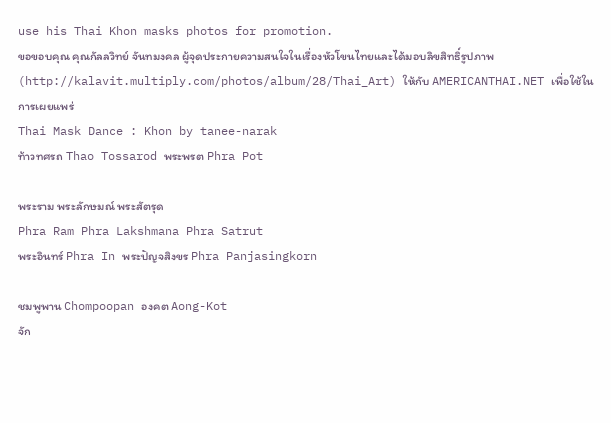use his Thai Khon masks photos for promotion.
ขอขอบคุณ คุณกัลลวิทย์ จันทมงคล ผู้จุดประกายความสนใจในเรื่องหัวโขนไทยและได้มอบลิขสิทธิ์รูปภาพ (http://kalavit.multiply.com/photos/album/28/Thai_Art) ให้กับ AMERICANTHAI.NET เพื่อใช้ในการเผยแพร่
Thai Mask Dance : Khon by tanee-narak
ท้าวทศรถ Thao Tossarod พระพรต Phra Pot

พระราม พระลักษมณ์ พระสัตรุด
Phra Ram Phra Lakshmana Phra Satrut
พระอินทร์ Phra In พระปัญจสิงขร Phra Panjasingkorn

ชมพูพาน Chompoopan องคต Aong-Kot
จัก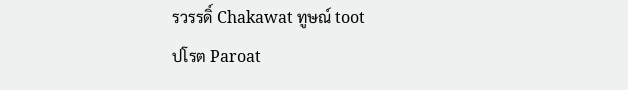รวรรดิ์ Chakawat ทูษณ์ toot
ปโรต Paroat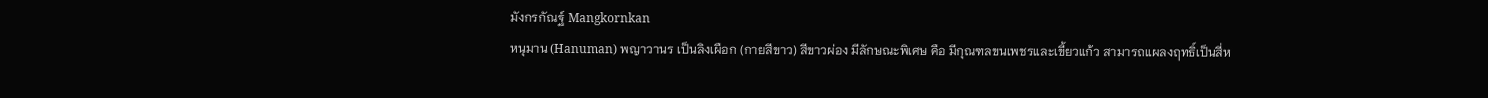มังกรกัณฐ์ Mangkornkan
หนุมาน (Hanuman) พญาวานร เป็นลิงเผือก (กายสีขาว) สีขาวผ่อง มีลักษณะพิเศษ คือ มีกุณฑลขนเพชรและเขี้ยวแก้ว สามารถแผลงฤทธิ์เป็นสี่ห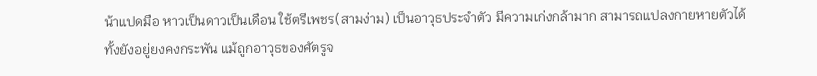น้าแปดมือ หาวเป็นดาวเป็นเดือน ใช้ตรีเพชร(สามง่าม) เป็นอาวุธประจำตัว มีความเก่งกล้ามาก สามารถแปลงกายหายตัวได้ ทั้งยังอยู่ยงคงกระพัน แม้ถูกอาวุธของศัตรูจ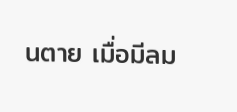นตาย เมื่อมีลม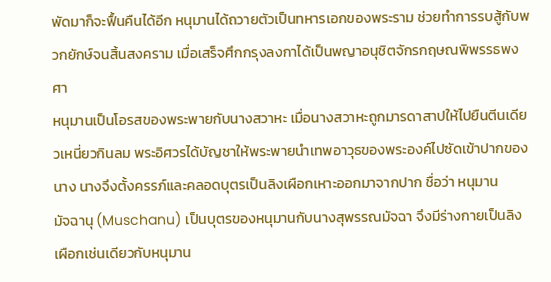พัดมาก็จะฟื้นคืนได้อีก หนุมานได้ถวายตัวเป็นทหารเอกของพระราม ช่วยทำการรบสู้กับพวกยักษ์จนสิ้นสงคราม เมื่อเสร็จศึกกรุงลงกาได้เป็นพญาอนุชิตจักรกฤษณพิพรรธพงศา
หนุมานเป็นโอรสของพระพายกับนางสวาหะ เมื่อนางสวาหะถูกมารดาสาปให้ไปยืนตีนเดียวเหนี่ยวกินลม พระอิศวรได้บัญชาให้พระพายนำเทพอาวุธของพระองค์ไปซัดเข้าปากของนาง นางจึงตั้งครรภ์และคลอดบุตรเป็นลิงเผือกเหาะออกมาจากปาก ชื่อว่า หนุมาน
มัจฉานุ (Muschanu) เป็นบุตรของหนุมานกับนางสุพรรณมัจฉา จึงมีร่างกายเป็นลิงเผือกเช่นเดียวกับหนุมาน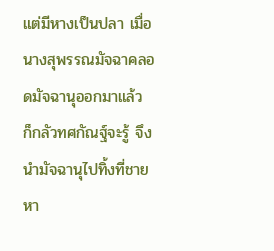แต่มีหางเป็นปลา เมื่อนางสุพรรณมัจฉาคลอดมัจฉานุออกมาแล้ว ก็กลัวทศกัณฐ์จะรู้ จึงนำมัจฉานุไปทิ้งที่ชายหา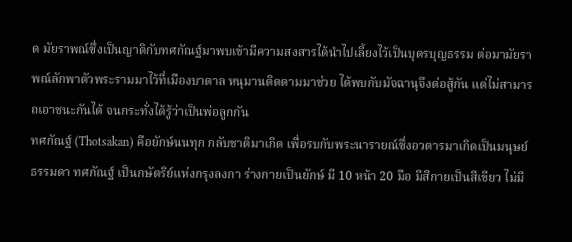ด มัยราพณ์ซึ่งเป็นญาติกับทศกัณฐ์มาพบเข้ามีความสงสารได้นำไปเลี้ยงไว้เป็นบุตรบุญธรรม ต่อมามัยราพณ์ลักพาตัวพระรามมาไว้ที่เมืองบาดาล หนุมานติดตามมาช่วย ได้พบกับมัจฉานุจึงต่อสู้กัน แต่ไม่สามารถเอาชนะกันได้ จนกระทั่งได้รู้ว่าเป็นพ่อลูกกัน
ทศกัณฐ์ (Thotsakan) คือยักษ์นนทุก กลับชาติมาเกิด เพื่อรบกับพระนารายณ์ซึ่งอวตารมาเกิดเป็นมนุษย์ธรรมดา ทศกัณฐ์ เป็นกษัตริย์แห่งกรุงลงกา ร่างกายเป็นยักษ์ มี 10 หน้า 20 มือ มีสีกายเป็นสีเขียว ไม่มี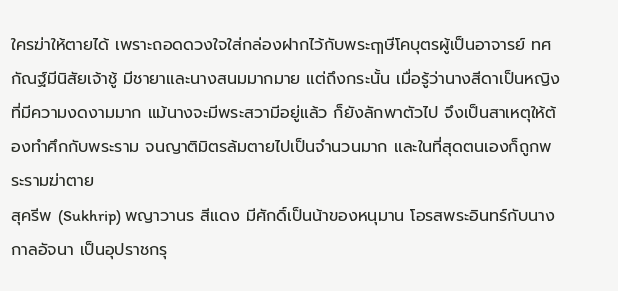ใครฆ่าให้ตายได้ เพราะถอดดวงใจใส่กล่องฝากไว้กับพระฤๅษีโคบุตรผู้เป็นอาจารย์ ทศกัณฐ์มีนิสัยเจ้าชู้ มีชายาและนางสนมมากมาย แต่ถึงกระนั้น เมื่อรู้ว่านางสีดาเป็นหญิงที่มีความงดงามมาก แม้นางจะมีพระสวามีอยู่แล้ว ก็ยังลักพาตัวไป จึงเป็นสาเหตุให้ต้องทำศึกกับพระราม จนญาติมิตรล้มตายไปเป็นจำนวนมาก และในที่สุดตนเองก็ถูกพระรามฆ่าตาย
สุครีพ (Sukhrip) พญาวานร สีแดง มีศักดิ์เป็นน้าของหนุมาน โอรสพระอินทร์กับนางกาลอัจนา เป็นอุปราชกรุ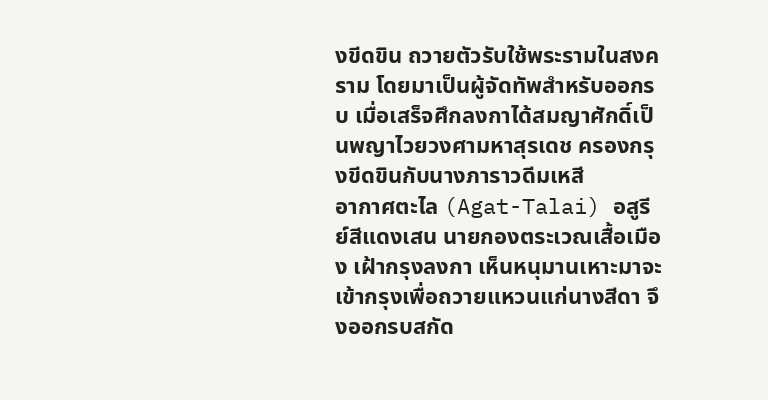งขีดขิน ถวายตัวรับใช้พระรามในสงคราม โดยมาเป็นผู้จัดทัพสำหรับออกรบ เมื่อเสร็จศึกลงกาได้สมญาศักดิ์เป็นพญาไวยวงศามหาสุรเดช ครองกรุงขีดขินกับนางภาราวดีมเหสี
อากาศตะไล (Agat-Talai) อสูรีย์สีแดงเสน นายกองตระเวณเสื้อเมือง เฝ้ากรุงลงกา เห็นหนุมานเหาะมาจะเข้ากรุงเพื่อถวายแหวนแก่นางสีดา จึงออกรบสกัด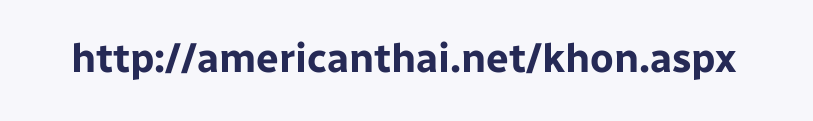http://americanthai.net/khon.aspx